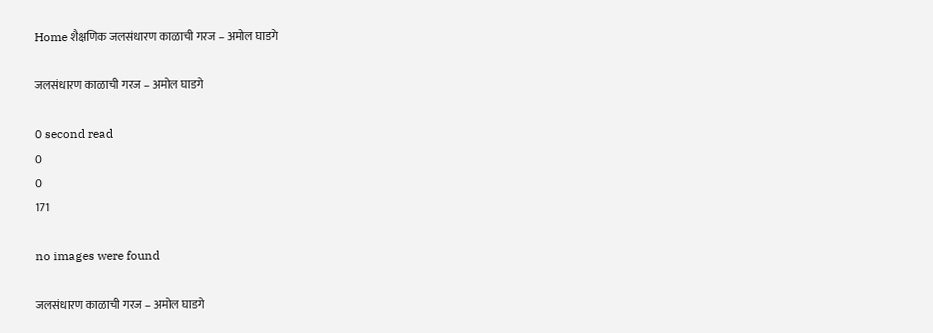Home शैक्षणिक जलसंधारण काळाची गरज – अमोल घाडगे

जलसंधारण काळाची गरज – अमोल घाडगे

0 second read
0
0
171

no images were found

जलसंधारण काळाची गरज – अमोल घाडगे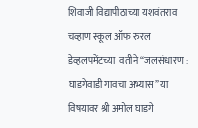शिवाजी विद्यापीठाच्या यशवंतराव चव्हाण स्कूल ऑफ रुरल डेव्हलपमेंटच्या  वतीने “जलसंधारण : घाडगेवाडी गावचा अभ्यास” या विषयावर श्री अमोल घाडगे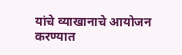यांचे व्याखानाचे आयोजन करण्यात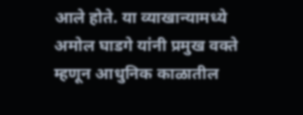आले होते. या व्याखान्यामध्ये अमोल घाडगे यांनी प्रमुख वक्ते म्हणून आधुनिक काळातील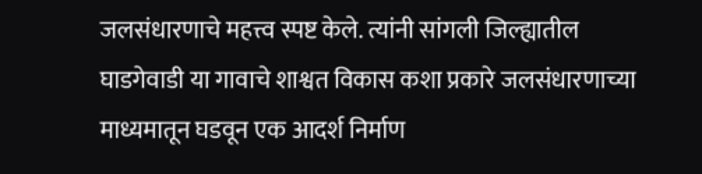जलसंधारणाचे महत्त्व स्पष्ट केले. त्यांनी सांगली जिल्ह्यातील घाडगेवाडी या गावाचे शाश्वत विकास कशा प्रकारे जलसंधारणाच्या माध्यमातून घडवून एक आदर्श निर्माण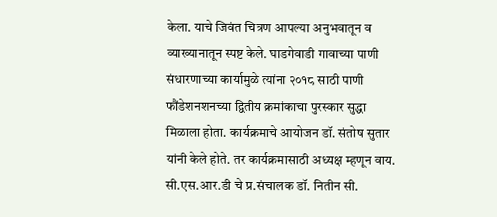केला. याचे जिवंत चित्रण आपल्या अनुभवातून व व्याख्यानातून स्पष्ट केले. घाडगेवाडी गावाच्या पाणी संधारणाच्या कार्यामुळे त्यांना २०१८ साठी पाणी फौंडेशनशनच्या द्वितीय क्रमांकाचा पुरस्कार सुद्धा मिळाला होता. कार्यक्रमाचे आयोजन डॉ. संतोष सुतार यांनी केले होते. तर कार्यक्रमासाठी अध्यक्ष म्हणून वाय. सी.एस.आर.डी चे प्र.संचालक डॉ. नितीन सी.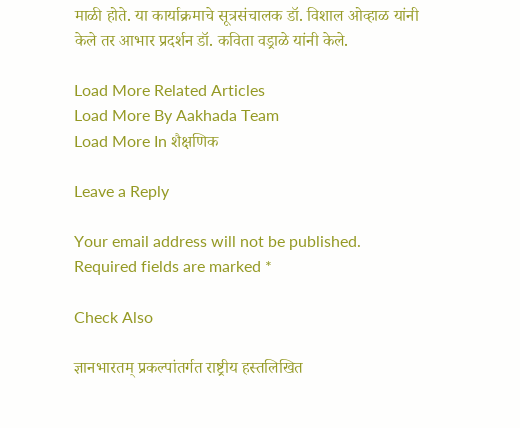माळी होते. या कार्याक्रमाचे सूत्रसंचालक डॉ. विशाल ओव्हाळ यांनी केले तर आभार प्रदर्शन डॉ. कविता वड्राळे यांनी केले.

Load More Related Articles
Load More By Aakhada Team
Load More In शैक्षणिक

Leave a Reply

Your email address will not be published. Required fields are marked *

Check Also

ज्ञानभारतम् प्रकल्पांतर्गत राष्ट्रीय हस्तलिखित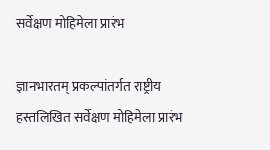सर्वेक्षण मोहिमेला प्रारंभ

ज्ञानभारतम् प्रकल्पांतर्गत राष्ट्रीय हस्तलिखित सर्वेक्षण मोहिमेला प्रारंभ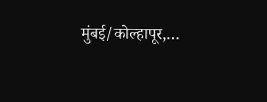मुंबई/कोल्हापूर,…